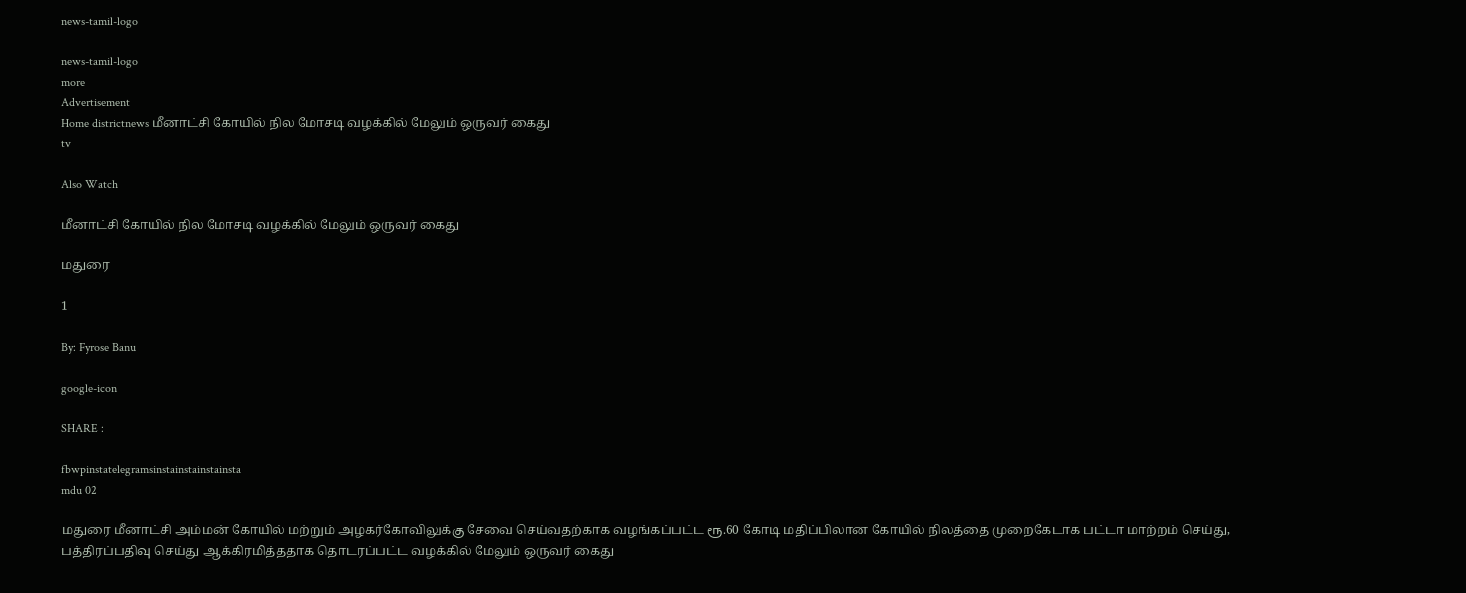news-tamil-logo

news-tamil-logo
more
Advertisement
Home districtnews மீனாட்சி கோயில் நில மோசடி வழக்கில் மேலும் ஒருவர் கைது
tv

Also Watch

மீனாட்சி கோயில் நில மோசடி வழக்கில் மேலும் ஒருவர் கைது

மதுரை

1

By: Fyrose Banu

google-icon

SHARE :

fbwpinstatelegramsinstainstainstainsta
mdu 02

மதுரை மீனாட்சி அம்மன் கோயில் மற்றும் அழகர்கோவிலுக்கு சேவை செய்வதற்காக வழங்கப்பட்ட ரூ.60 கோடி மதிப்பிலான கோயில் நிலத்தை முறைகேடாக பட்டா மாற்றம் செய்து, பத்திரப்பதிவு செய்து ஆக்கிரமித்ததாக தொடரப்பட்ட வழக்கில் மேலும் ஒருவர் கைது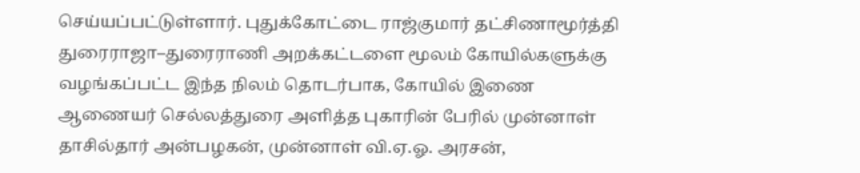செய்யப்பட்டுள்ளார். புதுக்கோட்டை ராஜ்குமார் தட்சிணாமூர்த்தி துரைராஜா–துரைராணி அறக்கட்டளை மூலம் கோயில்களுக்கு வழங்கப்பட்ட இந்த நிலம் தொடர்பாக, கோயில் இணை ஆணையர் செல்லத்துரை அளித்த புகாரின் பேரில் முன்னாள் தாசில்தார் அன்பழகன், முன்னாள் வி.ஏ.ஓ. அரசன்,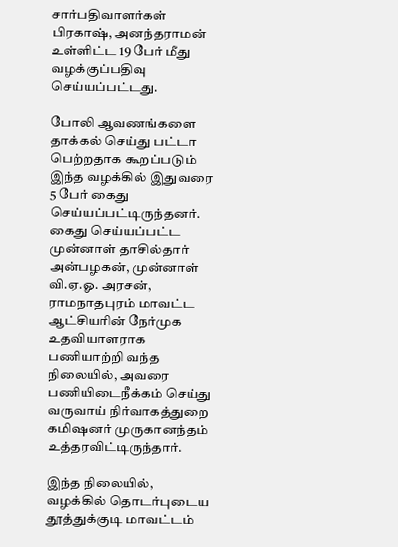சார்பதிவாளர்கள் பிரகாஷ், அனந்தராமன் உள்ளிட்ட 19 பேர் மீது வழக்குப்பதிவு செய்யப்பட்டது.

போலி ஆவணங்களை தாக்கல் செய்து பட்டா பெற்றதாக கூறப்படும் இந்த வழக்கில் இதுவரை 5 பேர் கைது செய்யப்பட்டிருந்தனர். கைது செய்யப்பட்ட முன்னாள் தாசில்தார் அன்பழகன், முன்னாள் வி.ஏ.ஓ. அரசன், ராமநாதபுரம் மாவட்ட ஆட்சியரின் நேர்முக உதவியாளராக பணியாற்றி வந்த நிலையில், அவரை பணியிடைநீக்கம் செய்து வருவாய் நிர்வாகத்துறை கமிஷனர் முருகானந்தம் உத்தரவிட்டிருந்தார்.

இந்த நிலையில், வழக்கில் தொடர்புடைய தூத்துக்குடி மாவட்டம்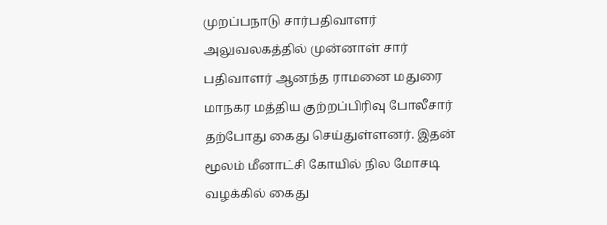முறப்பநாடு சார்பதிவாளர் அலுவலகத்தில் முன்னாள் சார் பதிவாளர் ஆனந்த ராமனை மதுரை மாநகர மத்திய குற்றப்பிரிவு போலீசார் தற்போது கைது செய்துள்ளனர். இதன் மூலம் மீனாட்சி கோயில் நில மோசடி வழக்கில் கைது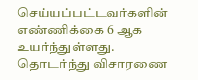செய்யப்பட்டவர்களின் எண்ணிக்கை 6 ஆக உயர்ந்துள்ளது. தொடர்ந்து விசாரணை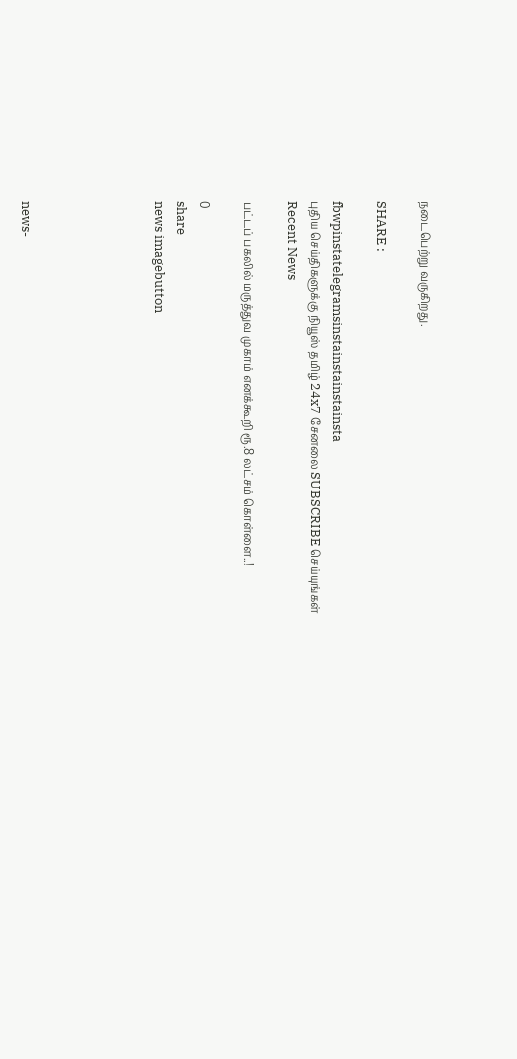நடைபெற்று வருகிறது.

SHARE :

fbwpinstatelegramsinstainstainstainsta
புதிய செய்திகளுக்கு நியூஸ் தமிழ் 24x7 சேனலை SUBSCRIBE செய்யுங்கள்
Recent News

பட்டப் பகலில் மருத்துவ முகாம் எனக்கூறி ரூ.8 லட்சம் கொள்ளை..!

0
share
news imagebutton





news-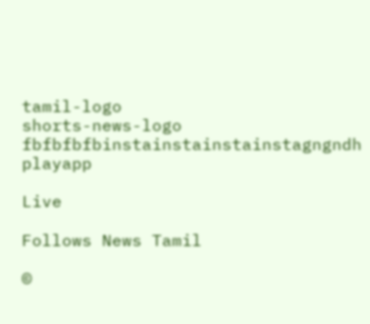tamil-logo
shorts-news-logo
fbfbfbfbinstainstainstainstagngndh
playapp

Live

Follows News Tamil

©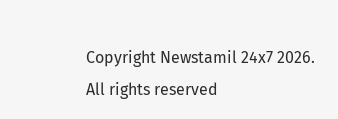Copyright Newstamil 24x7 2026. All rights reserved